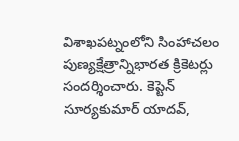విశాఖపట్నంలోని సింహాచలం పుణ్యక్షేత్రాన్నిభారత క్రికెటర్లు సందర్శించారు. కెప్టెన్ సూర్యకుమార్ యాదవ్,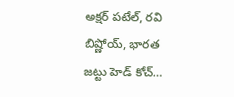అక్షర్ పటేల్, రవి బిష్ణోయ్, భారత జట్టు హెడ్ కోచ్…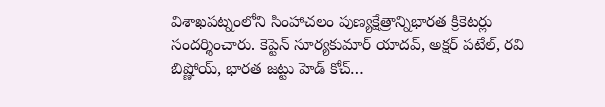విశాఖపట్నంలోని సింహాచలం పుణ్యక్షేత్రాన్నిభారత క్రికెటర్లు సందర్శించారు. కెప్టెన్ సూర్యకుమార్ యాదవ్, అక్షర్ పటేల్, రవి బిష్ణోయ్, భారత జట్టు హెడ్ కోచ్…